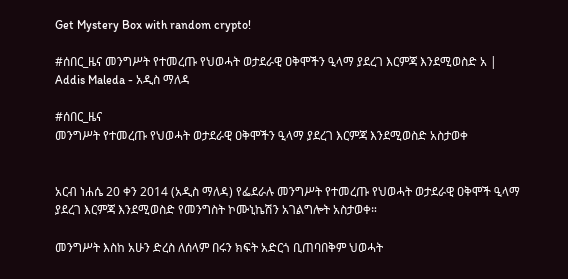Get Mystery Box with random crypto!

#ሰበር_ዜና መንግሥት የተመረጡ የህወሓት ወታደራዊ ዐቅሞችን ዒላማ ያደረገ እርምጃ እንደሚወስድ አ | Addis Maleda - አዲስ ማለዳ

#ሰበር_ዜና
መንግሥት የተመረጡ የህወሓት ወታደራዊ ዐቅሞችን ዒላማ ያደረገ እርምጃ እንደሚወስድ አስታወቀ


አርብ ነሐሴ 20 ቀን 2014 (አዲስ ማለዳ) የፌደራሉ መንግሥት የተመረጡ የህወሓት ወታደራዊ ዐቅሞች ዒላማ ያደረገ እርምጃ እንደሚወስድ የመንግስት ኮሙኒኬሽን አገልግሎት አስታወቀ።

መንግሥት እስከ አሁን ድረስ ለሰላም በሩን ክፍት አድርጎ ቢጠባበቅም ህወሓት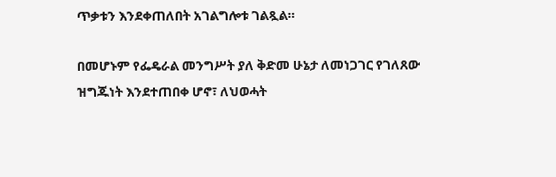ጥቃቱን እንደቀጠለበት አገልግሎቱ ገልጿል።

በመሆኑም የፌዴራል መንግሥት ያለ ቅድመ ሁኔታ ለመነጋገር የገለጸው ዝግጁነት እንደተጠበቀ ሆኖ፣ ለህወሓት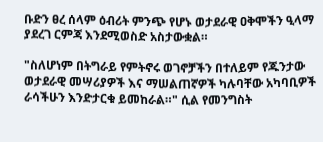ቡድን ፀረ ሰላም ዕብሪት ምንጭ የሆኑ ወታደራዊ ዐቅሞችን ዒላማ ያደረገ ርምጃ እንደሚወስድ አስታውቋል።

"ስለሆነም በትግራይ የምትኖሩ ወገኖቻችን በተለይም የጁንታው ወታደራዊ መሣሪያዎች እና ማሠልጠኛዎች ካሉባቸው አካባቢዎች ራሳችሁን እንድታርቁ ይመከራል።" ሲል የመንግስት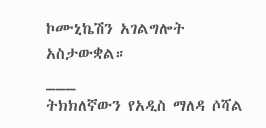ኮሙኒኬሽን አገልግሎት አስታውቋል።
___
ትክክለኛውን የአዲስ ማለዳ ሶሻል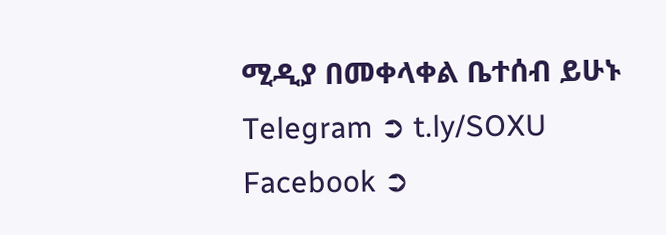ሚዲያ በመቀላቀል ቤተሰብ ይሁኑ
Telegram ➲ t.ly/SOXU
Facebook ➲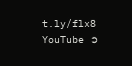t.ly/flx8
YouTube ➲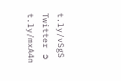t.ly/vSgS
Twitter ➲ t.ly/mxA4n